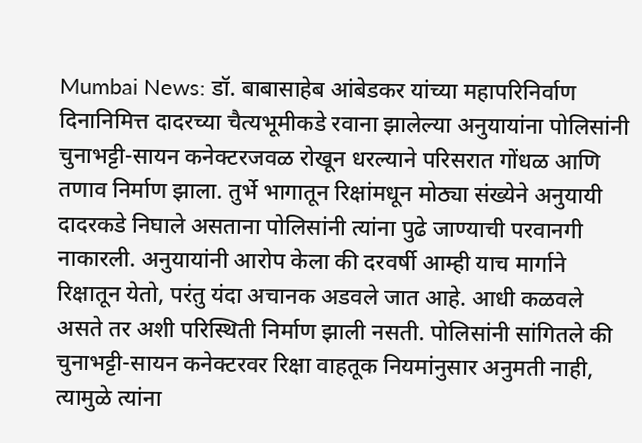Mumbai News: डॉ. बाबासाहेब आंबेडकर यांच्या महापरिनिर्वाण दिनानिमित्त दादरच्या चैत्यभूमीकडे रवाना झालेल्या अनुयायांना पोलिसांनी चुनाभट्टी-सायन कनेक्टरजवळ रोखून धरल्याने परिसरात गोंधळ आणि तणाव निर्माण झाला. तुर्भे भागातून रिक्षांमधून मोठ्या संख्येने अनुयायी दादरकडे निघाले असताना पोलिसांनी त्यांना पुढे जाण्याची परवानगी नाकारली. अनुयायांनी आरोप केला की दरवर्षी आम्ही याच मार्गाने रिक्षातून येतो, परंतु यंदा अचानक अडवले जात आहे. आधी कळवले असते तर अशी परिस्थिती निर्माण झाली नसती. पोलिसांनी सांगितले की चुनाभट्टी-सायन कनेक्टरवर रिक्षा वाहतूक नियमांनुसार अनुमती नाही, त्यामुळे त्यांना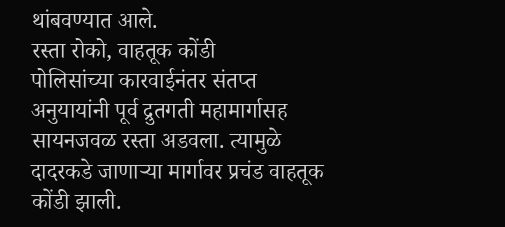थांबवण्यात आले.
रस्ता रोको, वाहतूक कोंडी
पोलिसांच्या कारवाईनंतर संतप्त अनुयायांनी पूर्व द्रुतगती महामार्गासह सायनजवळ रस्ता अडवला. त्यामुळे दादरकडे जाणाऱ्या मार्गावर प्रचंड वाहतूक कोंडी झाली.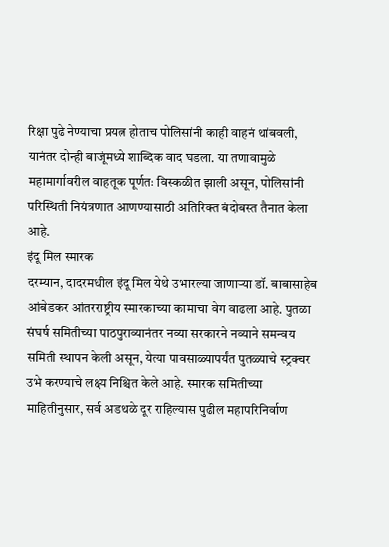रिक्षा पुढे नेण्याचा प्रयत्न होताच पोलिसांनी काही वाहनं थांबवली, यानंतर दोन्ही बाजूंमध्ये शाब्दिक वाद घडला. या तणावामुळे महामार्गावरील वाहतूक पूर्णतः विस्कळीत झाली असून, पोलिसांनी परिस्थिती नियंत्रणात आणण्यासाठी अतिरिक्त बंदोबस्त तैनात केला आहे.
इंदू मिल स्मारक
दरम्यान, दादरमधील इंदू मिल येथे उभारल्या जाणाऱ्या डॉ. बाबासाहेब आंबेडकर आंतरराष्ट्रीय स्मारकाच्या कामाचा वेग वाढला आहे. पुतळा संघर्ष समितीच्या पाठपुराव्यानंतर नव्या सरकारने नव्याने समन्वय समिती स्थापन केली असून, येत्या पावसाळ्यापर्यंत पुतळ्याचे स्ट्रक्चर उभे करण्याचे लक्ष्य निश्चित केले आहे. स्मारक समितीच्या माहितीनुसार, सर्व अडथळे दूर राहिल्यास पुढील महापरिनिर्वाण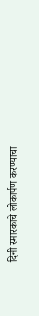दिनी स्मारकाचे लोकार्पण करण्याचा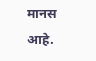मानस आहे.